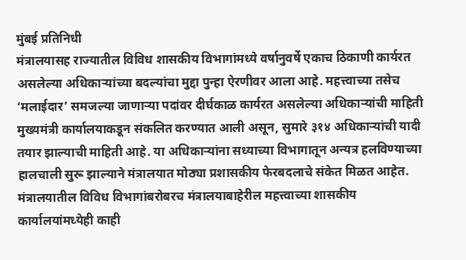मुंबई प्रतिनिधी
मंत्रालयासह राज्यातील विविध शासकीय विभागांमध्ये वर्षानुवर्षे एकाच ठिकाणी कार्यरत असलेल्या अधिकाऱ्यांच्या बदल्यांचा मुद्दा पुन्हा ऐरणीवर आला आहे. महत्त्वाच्या तसेच ‘मलाईदार’ समजल्या जाणाऱ्या पदांवर दीर्घकाळ कार्यरत असलेल्या अधिकाऱ्यांची माहिती मुख्यमंत्री कार्यालयाकडून संकलित करण्यात आली असून, सुमारे ३१४ अधिकाऱ्यांची यादी तयार झाल्याची माहिती आहे. या अधिकाऱ्यांना सध्याच्या विभागातून अन्यत्र हलविण्याच्या हालचाली सुरू झाल्याने मंत्रालयात मोठ्या प्रशासकीय फेरबदलाचे संकेत मिळत आहेत.
मंत्रालयातील विविध विभागांबरोबरच मंत्रालयाबाहेरील महत्त्वाच्या शासकीय कार्यालयांमध्येही काही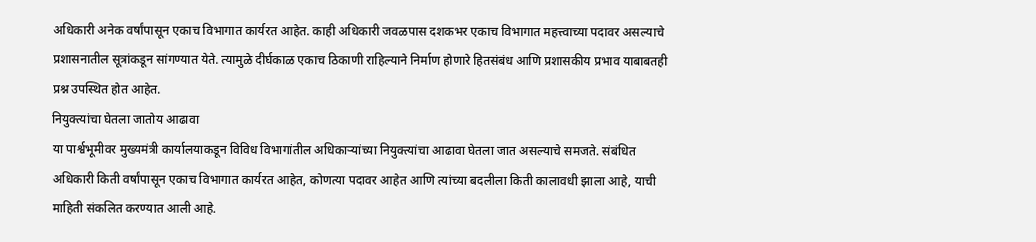अधिकारी अनेक वर्षांपासून एकाच विभागात कार्यरत आहेत. काही अधिकारी जवळपास दशकभर एकाच विभागात महत्त्वाच्या पदावर असल्याचे प्रशासनातील सूत्रांकडून सांगण्यात येते. त्यामुळे दीर्घकाळ एकाच ठिकाणी राहिल्याने निर्माण होणारे हितसंबंध आणि प्रशासकीय प्रभाव याबाबतही प्रश्न उपस्थित होत आहेत.
नियुक्त्यांचा घेतला जातोय आढावा
या पार्श्वभूमीवर मुख्यमंत्री कार्यालयाकडून विविध विभागांतील अधिकाऱ्यांच्या नियुक्त्यांचा आढावा घेतला जात असल्याचे समजते. संबंधित अधिकारी किती वर्षांपासून एकाच विभागात कार्यरत आहेत, कोणत्या पदावर आहेत आणि त्यांच्या बदलीला किती कालावधी झाला आहे, याची माहिती संकलित करण्यात आली आहे.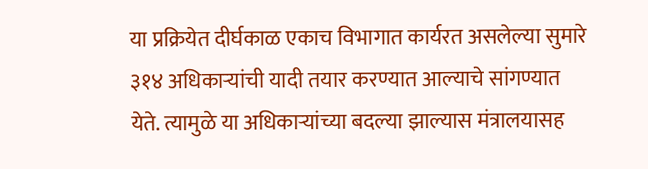या प्रक्रियेत दीर्घकाळ एकाच विभागात कार्यरत असलेल्या सुमारे ३१४ अधिकाऱ्यांची यादी तयार करण्यात आल्याचे सांगण्यात येते. त्यामुळे या अधिकाऱ्यांच्या बदल्या झाल्यास मंत्रालयासह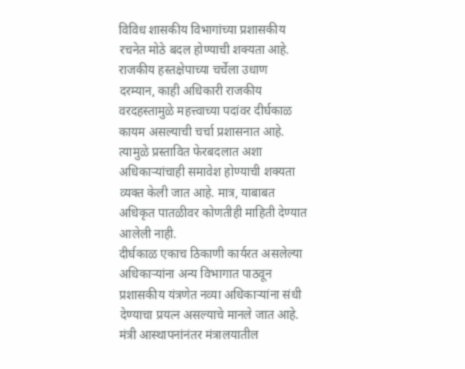विविध शासकीय विभागांच्या प्रशासकीय रचनेत मोठे बदल होण्याची शक्यता आहे.
राजकीय हस्तक्षेपाच्या चर्चेला उधाण
दरम्यान, काही अधिकारी राजकीय वरदहस्तामुळे महत्त्वाच्या पदांवर दीर्घकाळ कायम असल्याची चर्चा प्रशासनात आहे. त्यामुळे प्रस्तावित फेरबदलात अशा अधिकाऱ्यांचाही समावेश होण्याची शक्यता व्यक्त केली जात आहे. मात्र, याबाबत अधिकृत पातळीवर कोणतीही माहिती देण्यात आलेली नाही.
दीर्घकाळ एकाच ठिकाणी कार्यरत असलेल्या अधिकाऱ्यांना अन्य विभागात पाठवून प्रशासकीय यंत्रणेत नव्या अधिकाऱ्यांना संधी देण्याचा प्रयत्न असल्याचे मानले जात आहे.
मंत्री आस्थापनांनंतर मंत्रालयातील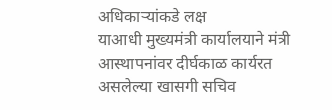अधिकाऱ्यांकडे लक्ष
याआधी मुख्यमंत्री कार्यालयाने मंत्री आस्थापनांवर दीर्घकाळ कार्यरत असलेल्या खासगी सचिव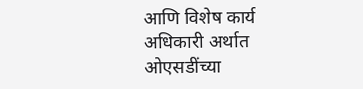आणि विशेष कार्य अधिकारी अर्थात ओएसडींच्या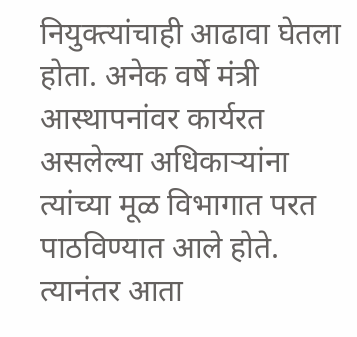नियुक्त्यांचाही आढावा घेतला होता. अनेक वर्षे मंत्री आस्थापनांवर कार्यरत असलेल्या अधिकाऱ्यांना त्यांच्या मूळ विभागात परत पाठविण्यात आले होते.
त्यानंतर आता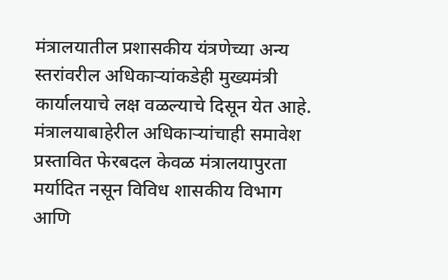मंत्रालयातील प्रशासकीय यंत्रणेच्या अन्य स्तरांवरील अधिकाऱ्यांकडेही मुख्यमंत्री कार्यालयाचे लक्ष वळल्याचे दिसून येत आहे.
मंत्रालयाबाहेरील अधिकाऱ्यांचाही समावेश
प्रस्तावित फेरबदल केवळ मंत्रालयापुरता मर्यादित नसून विविध शासकीय विभाग आणि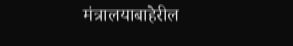मंत्रालयाबाहेरील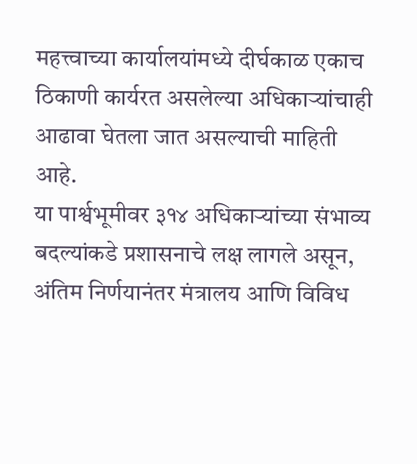महत्त्वाच्या कार्यालयांमध्ये दीर्घकाळ एकाच ठिकाणी कार्यरत असलेल्या अधिकाऱ्यांचाही आढावा घेतला जात असल्याची माहिती आहे.
या पार्श्वभूमीवर ३१४ अधिकाऱ्यांच्या संभाव्य बदल्यांकडे प्रशासनाचे लक्ष लागले असून, अंतिम निर्णयानंतर मंत्रालय आणि विविध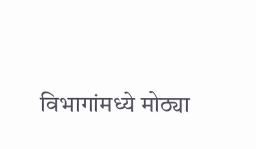विभागांमध्ये मोठ्या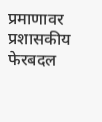प्रमाणावर प्रशासकीय फेरबदल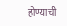होण्याची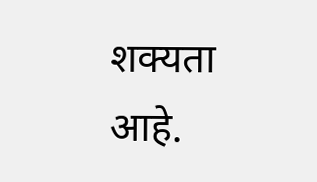शक्यता आहे.